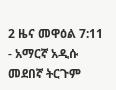2 ዜና መዋዕል 7:11 - አማርኛ አዲሱ መደበኛ ትርጉም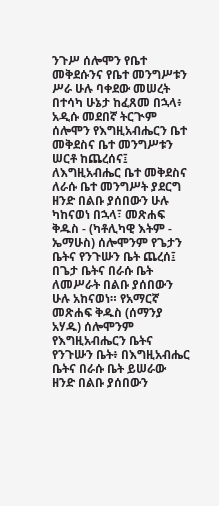ንጉሥ ሰሎሞን የቤተ መቅደሱንና የቤተ መንግሥቱን ሥራ ሁሉ ባቀደው መሠረት በተሳካ ሁኔታ ከፈጸመ በኋላ፥ አዲሱ መደበኛ ትርጒም ሰሎሞን የእግዚአብሔርን ቤተ መቅደስና ቤተ መንግሥቱን ሠርቶ ከጨረሰና፤ ለእግዚአብሔር ቤተ መቅደስና ለራሱ ቤተ መንግሥት ያደርግ ዘንድ በልቡ ያሰበውን ሁሉ ካከናወነ በኋላ፣ መጽሐፍ ቅዱስ - (ካቶሊካዊ እትም - ኤማሁስ) ሰሎሞንም የጌታን ቤትና የንጉሡን ቤት ጨረሰ፤ በጌታ ቤትና በራሱ ቤት ለመሥራት በልቡ ያሰበውን ሁሉ አከናወነ። የአማርኛ መጽሐፍ ቅዱስ (ሰማንያ አሃዱ) ሰሎሞንም የእግዚአብሔርን ቤትና የንጉሡን ቤት፥ በእግዚአብሔር ቤትና በራሱ ቤት ይሠራው ዘንድ በልቡ ያሰበውን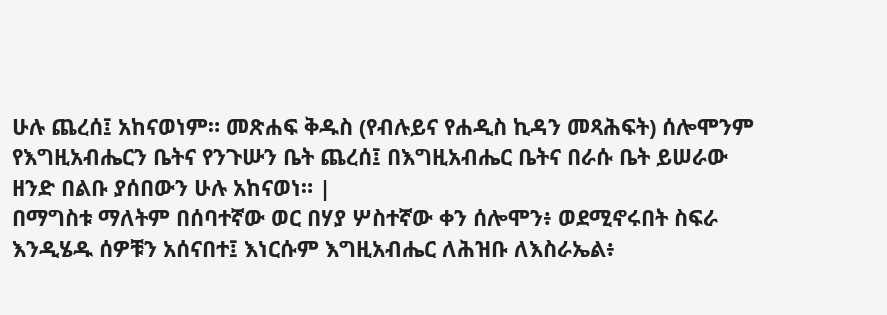ሁሉ ጨረሰ፤ አከናወነም። መጽሐፍ ቅዱስ (የብሉይና የሐዲስ ኪዳን መጻሕፍት) ሰሎሞንም የእግዚአብሔርን ቤትና የንጉሡን ቤት ጨረሰ፤ በእግዚአብሔር ቤትና በራሱ ቤት ይሠራው ዘንድ በልቡ ያሰበውን ሁሉ አከናወነ። |
በማግስቱ ማለትም በሰባተኛው ወር በሃያ ሦስተኛው ቀን ሰሎሞን፥ ወደሚኖሩበት ስፍራ እንዲሄዱ ሰዎቹን አሰናበተ፤ እነርሱም እግዚአብሔር ለሕዝቡ ለእስራኤል፥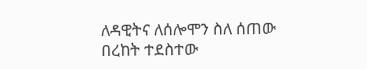ለዳዊትና ለሰሎሞን ስለ ሰጠው በረከት ተደስተው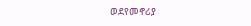ወደየመኖሪያ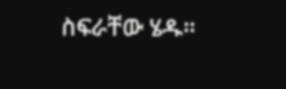ስፍራቸው ሄዱ።